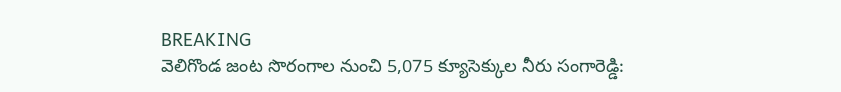BREAKING
వెలిగొండ జంట సొరంగాల నుంచి 5,075 క్యూసెక్కుల నీరు సంగారెడ్డి: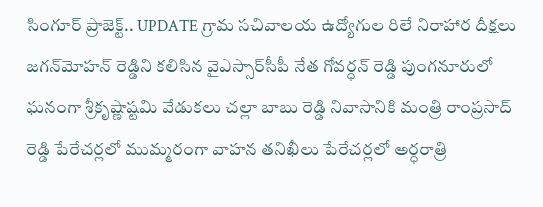సింగూర్ ప్రాజెక్ట్.. UPDATE గ్రామ సచివాలయ ఉద్యోగుల రిలే నిరాహార దీక్షలు జగన్‌మోహన్ రెడ్డిని కలిసిన వైఎస్సార్‌సీపీ నేత గోవర్ధన్ రెడ్డి పుంగనూరులో ఘనంగా శ్రీకృష్ణాష్టమి వేడుకలు చల్లా బాబు రెడ్డి నివాసానికి మంత్రి రాంప్రసాద్ రెడ్డి పేరేచర్లలో ముమ్మరంగా వాహన తనిఖీలు పేరేచర్లలో అర్ధరాత్రి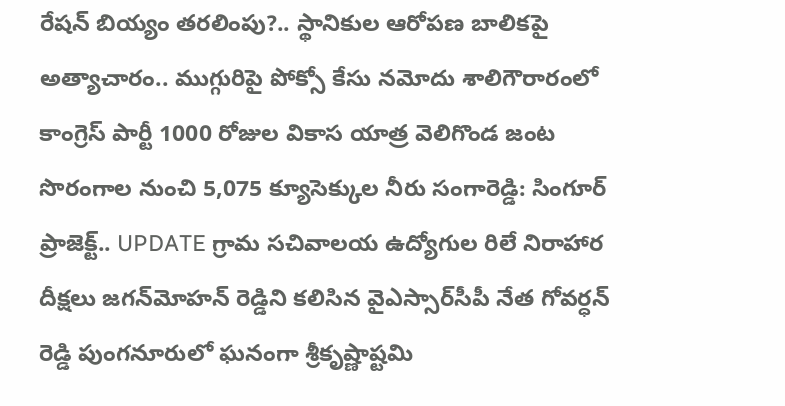రేషన్ బియ్యం తరలింపు?.. స్థానికుల ఆరోపణ బాలికపై అత్యాచారం.. ముగ్గురిపై పోక్సో కేసు నమోదు శాలిగౌరారంలో కాంగ్రెస్ పార్టీ 1000 రోజుల వికాస యాత్ర వెలిగొండ జంట సొరంగాల నుంచి 5,075 క్యూసెక్కుల నీరు సంగారెడ్డి: సింగూర్ ప్రాజెక్ట్.. UPDATE గ్రామ సచివాలయ ఉద్యోగుల రిలే నిరాహార దీక్షలు జగన్‌మోహన్ రెడ్డిని కలిసిన వైఎస్సార్‌సీపీ నేత గోవర్ధన్ రెడ్డి పుంగనూరులో ఘనంగా శ్రీకృష్ణాష్టమి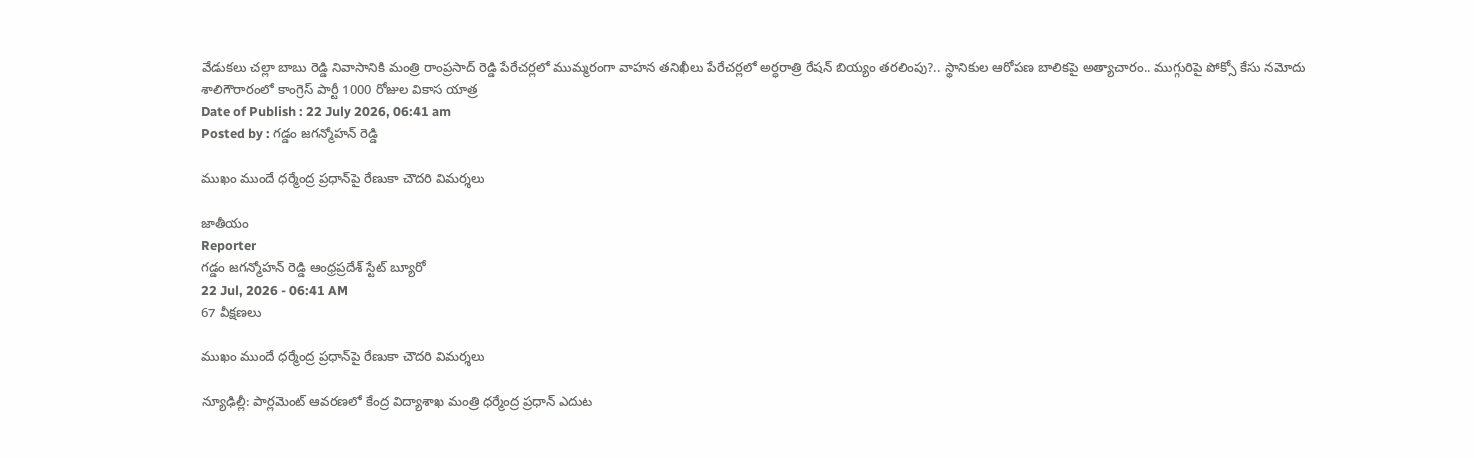వేడుకలు చల్లా బాబు రెడ్డి నివాసానికి మంత్రి రాంప్రసాద్ రెడ్డి పేరేచర్లలో ముమ్మరంగా వాహన తనిఖీలు పేరేచర్లలో అర్ధరాత్రి రేషన్ బియ్యం తరలింపు?.. స్థానికుల ఆరోపణ బాలికపై అత్యాచారం.. ముగ్గురిపై పోక్సో కేసు నమోదు శాలిగౌరారంలో కాంగ్రెస్ పార్టీ 1000 రోజుల వికాస యాత్ర
Date of Publish : 22 July 2026, 06:41 am
Posted by : గడ్డం జగన్మోహన్ రెడ్డి

ముఖం ముందే ధర్మేంద్ర ప్రధాన్‌పై రేణుకా చౌదరి విమర్శలు

జాతీయం
Reporter
గడ్డం జగన్మోహన్ రెడ్డి ఆంధ్రప్రదేశ్ స్టేట్ బ్యూరో
22 Jul, 2026 - 06:41 AM
67 వీక్షణలు

ముఖం ముందే ధర్మేంద్ర ప్రధాన్‌పై రేణుకా చౌదరి విమర్శలు

న్యూఢిల్లీ: పార్లమెంట్ ఆవరణలో కేంద్ర విద్యాశాఖ మంత్రి ధర్మేంద్ర ప్రధాన్ ఎదుట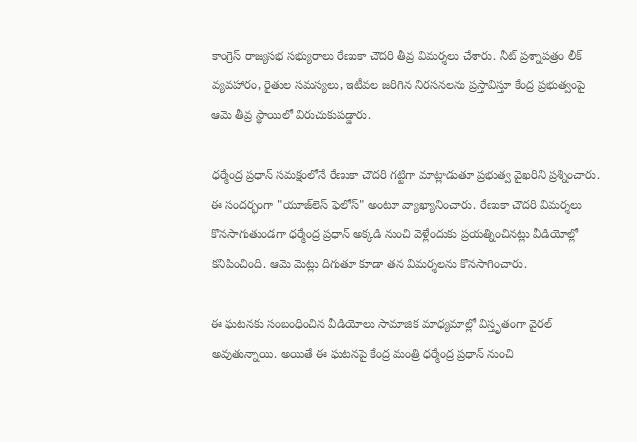కాంగ్రెస్ రాజ్యసభ సభ్యురాలు రేణుకా చౌదరి తీవ్ర విమర్శలు చేశారు. నీట్ ప్రశ్నాపత్రం లీక్ వ్యవహారం, రైతుల సమస్యలు, ఇటీవల జరిగిన నిరసనలను ప్రస్తావిస్తూ కేంద్ర ప్రభుత్వంపై ఆమె తీవ్ర స్థాయిలో విరుచుకుపడ్డారు.

ధర్మేంద్ర ప్రధాన్ సమక్షంలోనే రేణుకా చౌదరి గట్టిగా మాట్లాడుతూ ప్రభుత్వ వైఖరిని ప్రశ్నించారు. ఈ సందర్భంగా "యూజ్‌లెస్ ఫెలోస్" అంటూ వ్యాఖ్యానించారు. రేణుకా చౌదరి విమర్శలు కొనసాగుతుండగా ధర్మేంద్ర ప్రధాన్ అక్కడి నుంచి వెళ్లేందుకు ప్రయత్నించినట్లు వీడియోల్లో కనిపించింది. ఆమె మెట్లు దిగుతూ కూడా తన విమర్శలను కొనసాగించారు.

ఈ ఘటనకు సంబంధించిన వీడియోలు సామాజిక మాధ్యమాల్లో విస్తృతంగా వైరల్ అవుతున్నాయి. అయితే ఈ ఘటనపై కేంద్ర మంత్రి ధర్మేంద్ర ప్రధాన్ నుంచి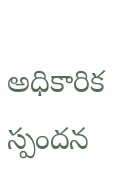అధికారిక స్పందన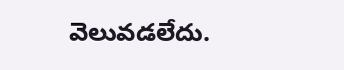వెలువడలేదు.